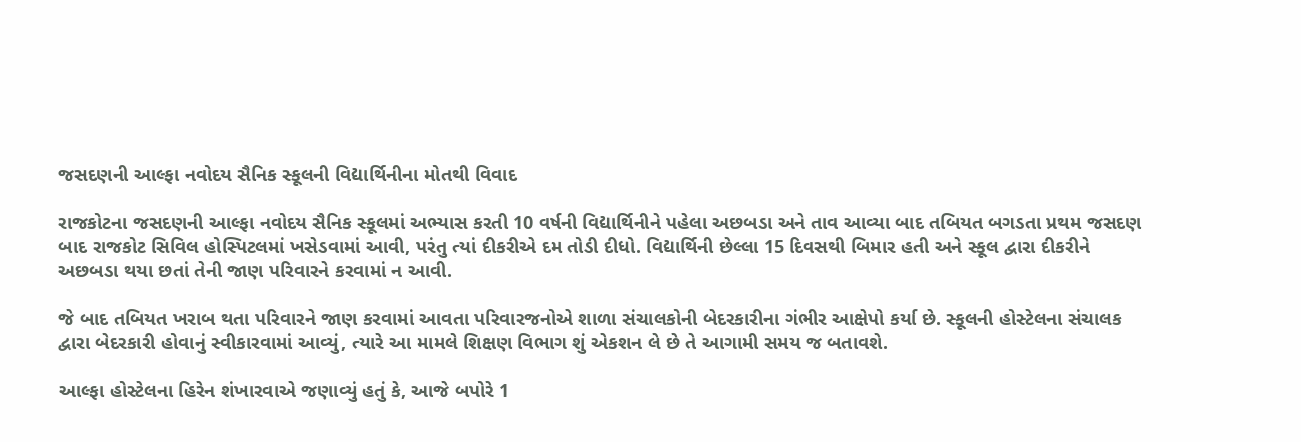જસદણની આલ્ફા નવોદય સૈનિક સ્કૂલની વિદ્યાર્થિનીના મોતથી વિવાદ

રાજકોટના જસદણની આલ્ફા નવોદય સૈનિક સ્કૂલમાં અભ્યાસ કરતી 10 વર્ષની વિદ્યાર્થિનીને પહેલા અછબડા અને તાવ આવ્યા બાદ તબિયત બગડતા પ્રથમ જસદણ બાદ રાજકોટ સિવિલ હોસ્પિટલમાં ખસેડવામાં આવી, પરંતુ ત્યાં દીકરીએ દમ તોડી દીધો. વિદ્યાર્થિની છેલ્લા 15 દિવસથી બિમાર હતી અને સ્કૂલ દ્વારા દીકરીને અછબડા થયા છતાં તેની જાણ પરિવારને કરવામાં ન આવી.

જે બાદ તબિયત ખરાબ થતા પરિવારને જાણ કરવામાં આવતા પરિવારજનોએ શાળા સંચાલકોની બેદરકારીના ગંભીર આક્ષેપો કર્યા છે. સ્કૂલની હોસ્ટેલના સંચાલક દ્વારા બેદરકારી હોવાનું સ્વીકારવામાં આવ્યું, ત્યારે આ મામલે શિક્ષણ વિભાગ શું એકશન લે છે તે આગામી સમય જ બતાવશે.

આલ્ફા હોસ્ટેલના હિરેન શંખારવાએ જણાવ્યું હતું કે, આજે બપોરે 1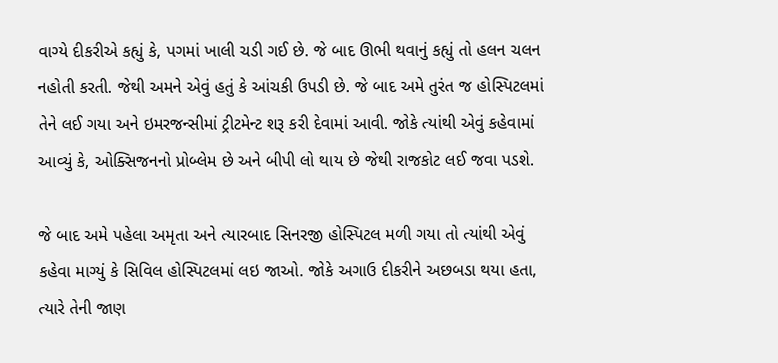વાગ્યે દીકરીએ કહ્યું કે, પગમાં ખાલી ચડી ગઈ છે. જે બાદ ઊભી થવાનું કહ્યું તો હલન ચલન નહોતી કરતી. જેથી અમને એવું હતું કે આંચકી ઉપડી છે. જે બાદ અમે તુરંત જ હોસ્પિટલમાં તેને લઈ ગયા અને ઇમરજન્સીમાં ટ્રીટમેન્ટ શરૂ કરી દેવામાં આવી. જોકે ત્યાંથી એવું કહેવામાં આવ્યું કે, ઓક્સિજનનો પ્રોબ્લેમ છે અને બીપી લો થાય છે જેથી રાજકોટ લઈ જવા પડશે.

જે બાદ અમે પહેલા અમૃતા અને ત્યારબાદ સિનરજી હોસ્પિટલ મળી ગયા તો ત્યાંથી એવું કહેવા માગ્યું કે સિવિલ હોસ્પિટલમાં લઇ જાઓ. જોકે અગાઉ દીકરીને અછબડા થયા હતા, ત્યારે તેની જાણ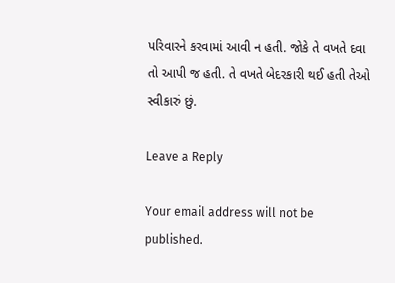પરિવારને કરવામાં આવી ન હતી. જોકે તે વખતે દવા તો આપી જ હતી. તે વખતે બેદરકારી થઈ હતી તેઓ સ્વીકારું છું.

Leave a Reply

Your email address will not be published.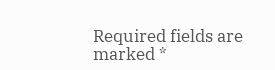Required fields are marked *